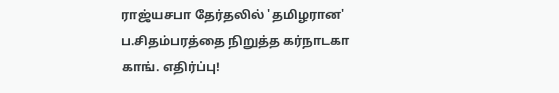ராஜ்யசபா தேர்தலில் 'தமிழரான' ப.சிதம்பரத்தை நிறுத்த கர்நாடகா காங். எதிர்ப்பு!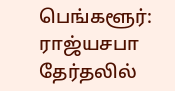பெங்களூர்: ராஜ்யசபா தேர்தலில்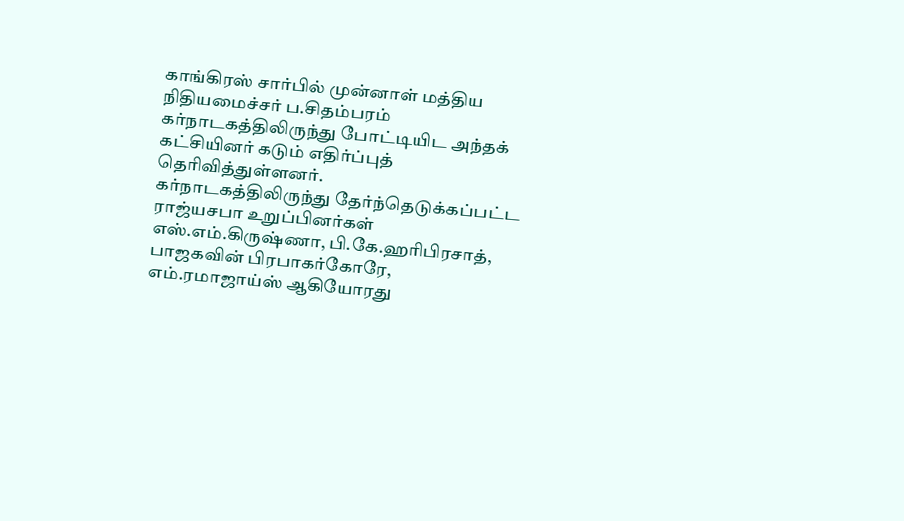காங்கிரஸ் சார்பில் முன்னாள் மத்திய நிதியமைச்சர் ப.சிதம்பரம் கர்நாடகத்திலிருந்து போட்டியிட அந்தக் கட்சியினர் கடும் எதிர்ப்புத் தெரிவித்துள்ளனர்.
கர்நாடகத்திலிருந்து தேர்ந்தெடுக்கப்பட்ட ராஜ்யசபா உறுப்பினர்கள் எஸ்.எம்.கிருஷ்ணா, பி.கே.ஹரிபிரசாத், பாஜகவின் பிரபாகர்கோரே, எம்.ரமாஜாய்ஸ் ஆகியோரது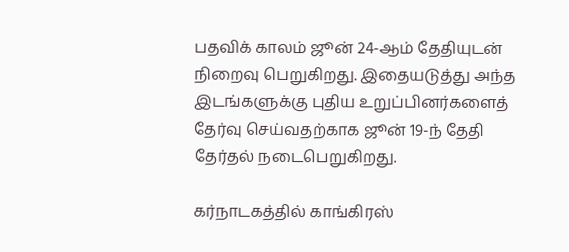பதவிக் காலம் ஜூன் 24-ஆம் தேதியுடன் நிறைவு பெறுகிறது. இதையடுத்து அந்த இடங்களுக்கு புதிய உறுப்பினர்களைத் தேர்வு செய்வதற்காக ஜூன் 19-ந் தேதி தேர்தல் நடைபெறுகிறது.

கர்நாடகத்தில் காங்கிரஸ்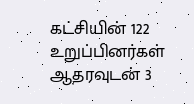கட்சியின் 122 உறுப்பினர்கள் ஆதரவுடன் 3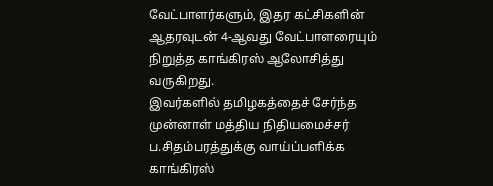வேட்பாளர்களும், இதர கட்சிகளின் ஆதரவுடன் 4-ஆவது வேட்பாளரையும் நிறுத்த காங்கிரஸ் ஆலோசித்து வருகிறது.
இவர்களில் தமிழகத்தைச் சேர்ந்த முன்னாள் மத்திய நிதியமைச்சர் ப.சிதம்பரத்துக்கு வாய்ப்பளிக்க காங்கிரஸ்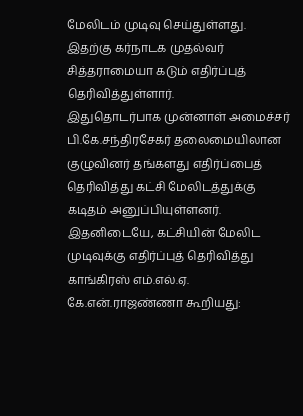மேலிடம் முடிவு செய்துள்ளது. இதற்கு கர்நாடக முதல்வர் சித்தராமையா கடும் எதிர்ப்புத் தெரிவித்துள்ளார்.
இதுதொடர்பாக முன்னாள் அமைச்சர் பி.கே.சந்திரசேகர் தலைமையிலான குழுவினர் தங்களது எதிர்ப்பைத் தெரிவித்து கட்சி மேலிடத்துக்கு கடிதம் அனுப்பியுள்ளனர்.
இதனிடையே, கட்சியின் மேலிட முடிவுக்கு எதிர்ப்புத் தெரிவித்து காங்கிரஸ் எம்.எல்.ஏ. கே.என்.ராஜண்ணா கூறியது: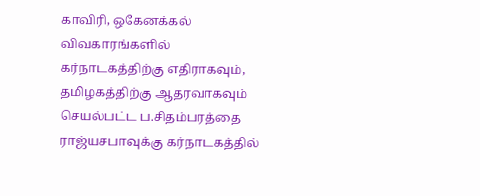காவிரி, ஒகேனக்கல் விவகாரங்களில் கர்நாடகத்திற்கு எதிராகவும், தமிழகத்திற்கு ஆதரவாகவும் செயல்பட்ட ப.சிதம்பரத்தை ராஜ்யசபாவுக்கு கர்நாடகத்தில்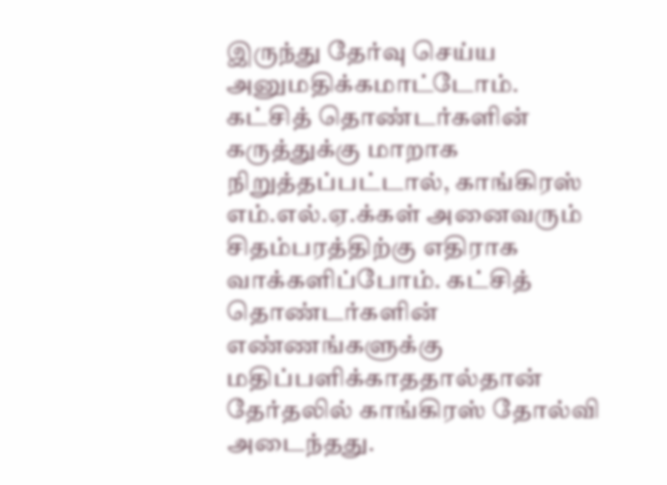இருந்து தேர்வு செய்ய அனுமதிக்கமாட்டோம்.
கட்சித் தொண்டர்களின் கருத்துக்கு மாறாக நிறுத்தப்பட்டால், காங்கிரஸ் எம்.எல்.ஏ.க்கள் அனைவரும் சிதம்பரத்திற்கு எதிராக வாக்களிப்போம். கட்சித் தொண்டர்களின் எண்ணங்களுக்கு மதிப்பளிக்காததால்தான் தேர்தலில் காங்கிரஸ் தோல்வி அடைந்தது.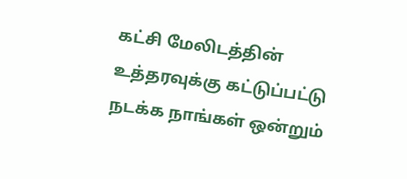கட்சி மேலிடத்தின் உத்தரவுக்கு கட்டுப்பட்டு நடக்க நாங்கள் ஒன்றும்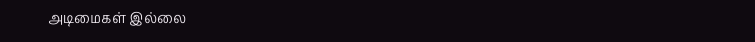அடிமைகள் இல்லை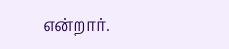என்றார்.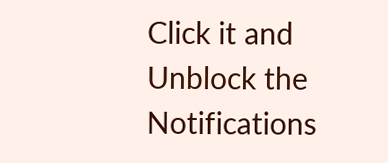Click it and Unblock the Notifications